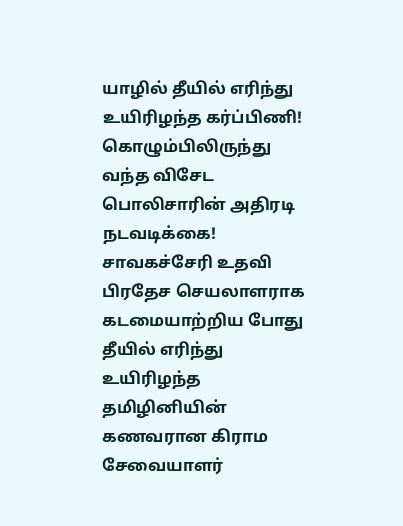யாழில் தீயில் எரிந்து உயிரிழந்த கர்ப்பிணி! கொழும்பிலிருந்து வந்த விசேட பொலிசாரின் அதிரடி நடவடிக்கை!
சாவகச்சேரி உதவி பிரதேச செயலாளராக கடமையாற்றிய போது தீயில் எரிந்து உயிரிழந்த தமிழினியின் கணவரான கிராம சேவையாளர்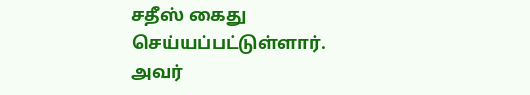சதீஸ் கைது செய்யப்பட்டுள்ளார். அவர்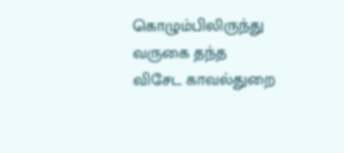கொழும்பிலிருந்து வருகை தந்த விசேட காவல்துறை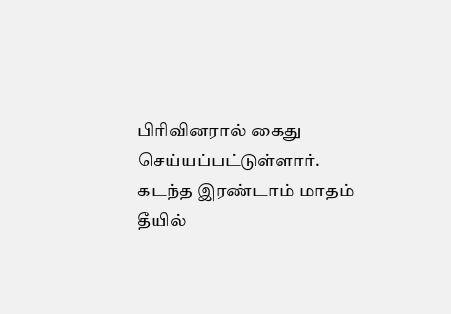பிரிவினரால் கைது செய்யப்பட்டுள்ளார். கடந்த இரண்டாம் மாதம் தீயில்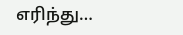எரிந்து…